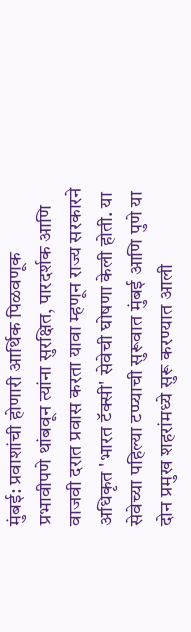मुंबई: प्रवाशांची होणारी आर्थिक पिळवणूक प्रभावीपणे थांबवून त्यांना सुरक्षित, पारदर्शक आणि वाजवी दरात प्रवास करता यावा म्हणून राज्य सरकारने अधिकृत 'भारत टॅक्सी' सेवेची घोषणा केली होती. या सेवेच्या पहिल्या टप्प्याची सुरूवात मुंबई आणि पुणे या दोन प्रमुख शहरांमध्ये सुरू करण्यात आली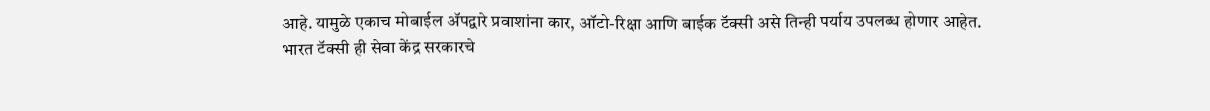आहे. यामुळे एकाच मोबाईल ॲपद्वारे प्रवाशांना कार, ऑटो-रिक्षा आणि बाईक टॅक्सी असे तिन्ही पर्याय उपलब्ध होणार आहेत.
भारत टॅक्सी ही सेवा केंद्र सरकारचे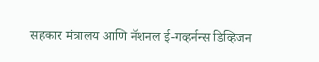सहकार मंत्रालय आणि नॅशनल ई-गव्हर्नन्स डिव्हिजन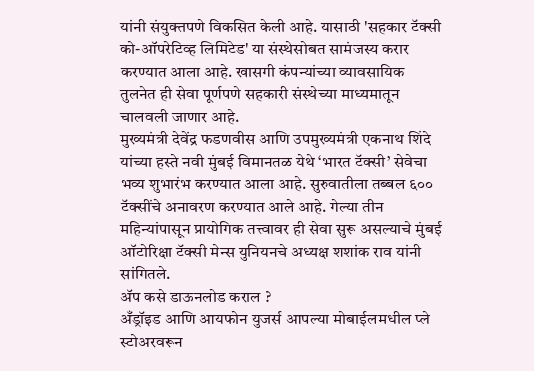यांनी संयुक्तपणे विकसित केली आहे. यासाठी 'सहकार टॅक्सी को-ऑपरेटिव्ह लिमिटेड' या संस्थेसोबत सामंजस्य करार करण्यात आला आहे. खासगी कंपन्यांच्या व्यावसायिक तुलनेत ही सेवा पूर्णपणे सहकारी संस्थेच्या माध्यमातून चालवली जाणार आहे.
मुख्यमंत्री देवेंद्र फडणवीस आणि उपमुख्यमंत्री एकनाथ शिंदे यांच्या हस्ते नवी मुंबई विमानतळ येथे ‘भारत टॅक्सी’ सेवेचा भव्य शुभारंभ करण्यात आला आहे. सुरुवातीला तब्बल ६०० टॅक्सींचे अनावरण करण्यात आले आहे. गेल्या तीन महिन्यांपासून प्रायोगिक तत्त्वावर ही सेवा सुरू असल्याचे मुंबई ऑटोरिक्षा टॅक्सी मेन्स युनियनचे अध्यक्ष शशांक राव यांनी सांगितले.
ॲप कसे डाऊनलोड कराल ?
अँड्रॉइड आणि आयफोन युजर्स आपल्या मोबाईलमधील प्ले स्टोअरवरून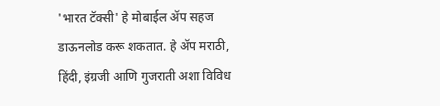'भारत टॅक्सी' हे मोबाईल ॲप सहज डाऊनलोड करू शकतात. हे ॲप मराठी, हिंदी, इंग्रजी आणि गुजराती अशा विविध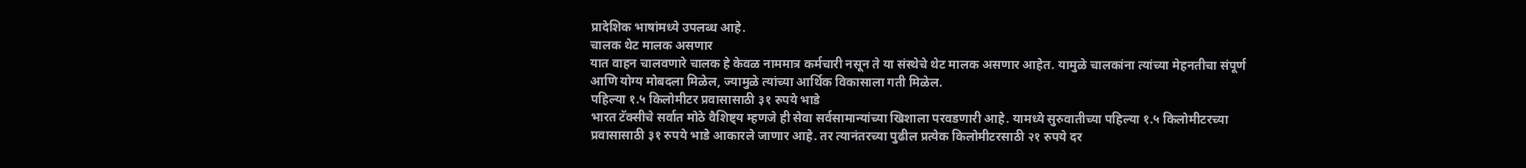प्रादेशिक भाषांमध्ये उपलब्ध आहे.
चालक थेट मालक असणार
यात वाहन चालवणारे चालक हे केवळ नाममात्र कर्मचारी नसून ते या संस्थेचे थेट मालक असणार आहेत. यामुळे चालकांना त्यांच्या मेहनतीचा संपूर्ण आणि योग्य मोबदला मिळेल, ज्यामुळे त्यांच्या आर्थिक विकासाला गती मिळेल.
पहिल्या १.५ किलोमीटर प्रवासासाठी ३१ रुपये भाडे
भारत टॅक्सीचे सर्वात मोठे वैशिष्ट्य म्हणजे ही सेवा सर्वसामान्यांच्या खिशाला परवडणारी आहे. यामध्ये सुरुवातीच्या पहिल्या १.५ किलोमीटरच्या प्रवासासाठी ३१ रुपये भाडे आकारले जाणार आहे. तर त्यानंतरच्या पुढील प्रत्येक किलोमीटरसाठी २१ रुपये दर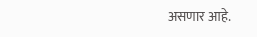असणार आहे.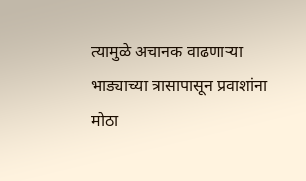त्यामुळे अचानक वाढणाऱ्या भाड्याच्या त्रासापासून प्रवाशांना मोठा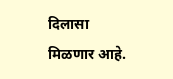दिलासा मिळणार आहे.